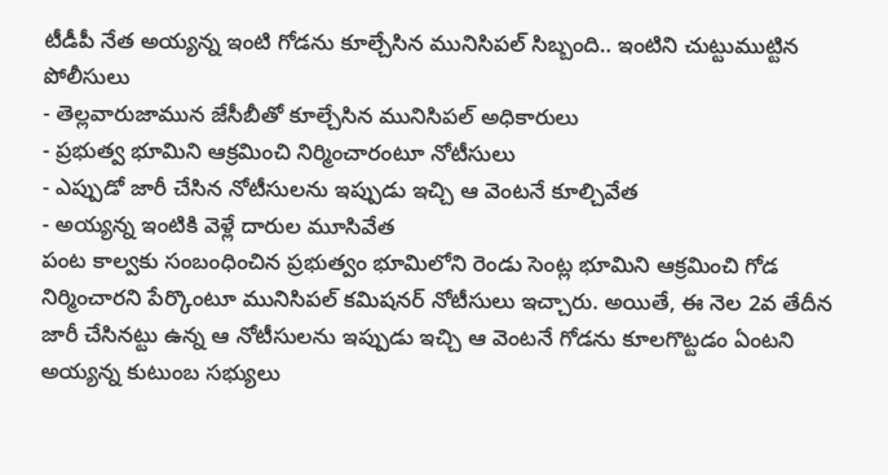టీడీపీ నేత అయ్యన్న ఇంటి గోడను కూల్చేసిన మునిసిపల్ సిబ్బంది.. ఇంటిని చుట్టుముట్టిన పోలీసులు
- తెల్లవారుజామున జేసీబీతో కూల్చేసిన మునిసిపల్ అధికారులు
- ప్రభుత్వ భూమిని ఆక్రమించి నిర్మించారంటూ నోటీసులు
- ఎప్పుడో జారీ చేసిన నోటీసులను ఇప్పుడు ఇచ్చి ఆ వెంటనే కూల్చివేత
- అయ్యన్న ఇంటికి వెళ్లే దారుల మూసివేత
పంట కాల్వకు సంబంధించిన ప్రభుత్వం భూమిలోని రెండు సెంట్ల భూమిని ఆక్రమించి గోడ నిర్మించారని పేర్కొంటూ మునిసిపల్ కమిషనర్ నోటీసులు ఇచ్చారు. అయితే, ఈ నెల 2వ తేదీన జారీ చేసినట్టు ఉన్న ఆ నోటీసులను ఇప్పుడు ఇచ్చి ఆ వెంటనే గోడను కూలగొట్టడం ఏంటని అయ్యన్న కుటుంబ సభ్యులు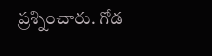ప్రశ్నించారు. గోడ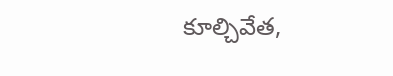కూల్చివేత,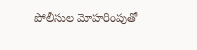పోలీసుల మోహరింపుతో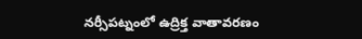నర్సీపట్నంలో ఉద్రిక్త వాతావరణం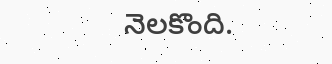నెలకొంది.